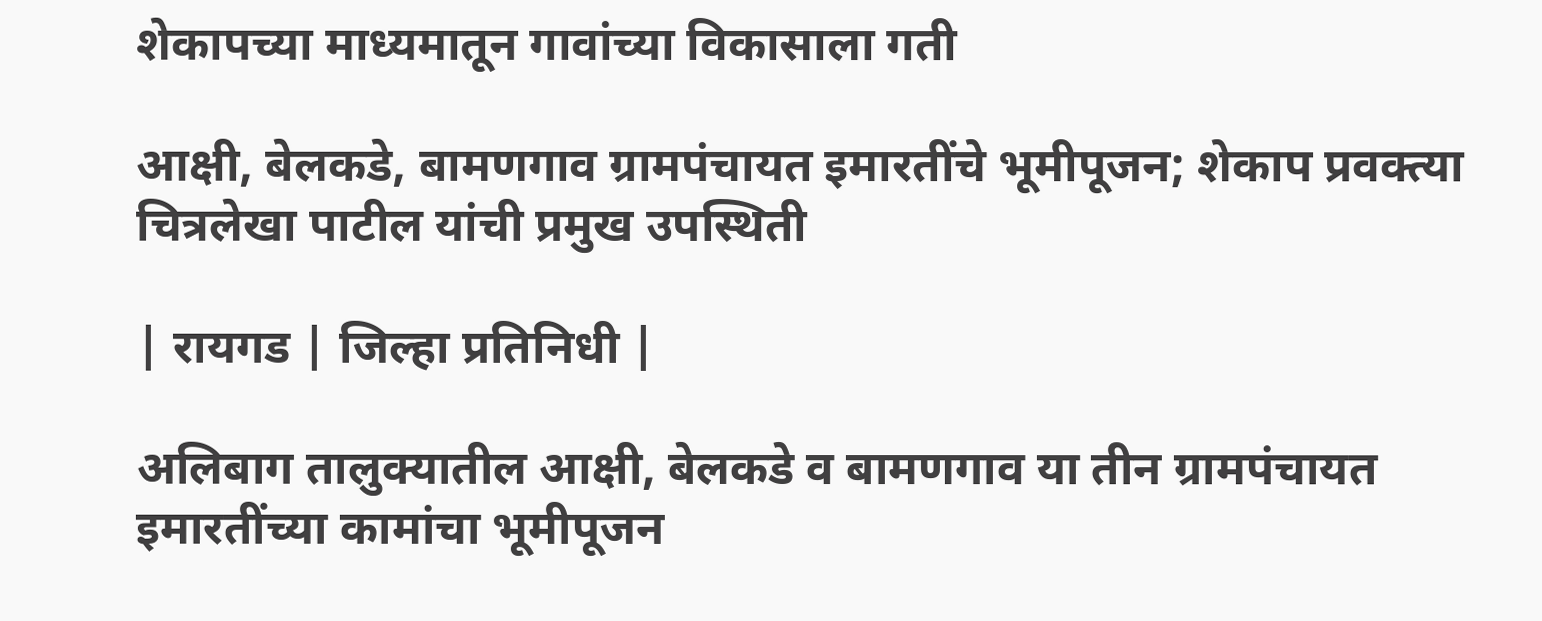शेकापच्या माध्यमातून गावांच्या विकासाला गती

आक्षी, बेलकडे, बामणगाव ग्रामपंचायत इमारतींचे भूमीपूजन; शेकाप प्रवक्त्या चित्रलेखा पाटील यांची प्रमुख उपस्थिती

| रायगड | जिल्हा प्रतिनिधी |

अलिबाग तालुक्यातील आक्षी, बेलकडे व बामणगाव या तीन ग्रामपंचायत इमारतींच्या कामांचा भूमीपूजन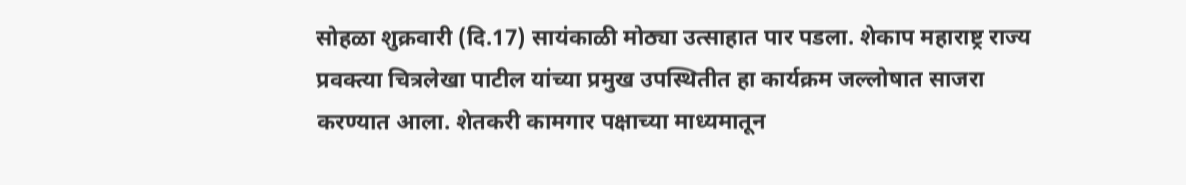सोहळा शुक्रवारी (दि.17) सायंकाळी मोठ्या उत्साहात पार पडला. शेकाप महाराष्ट्र राज्य प्रवक्त्या चित्रलेखा पाटील यांच्या प्रमुख उपस्थितीत हा कार्यक्रम जल्लोषात साजरा करण्यात आला. शेतकरी कामगार पक्षाच्या माध्यमातून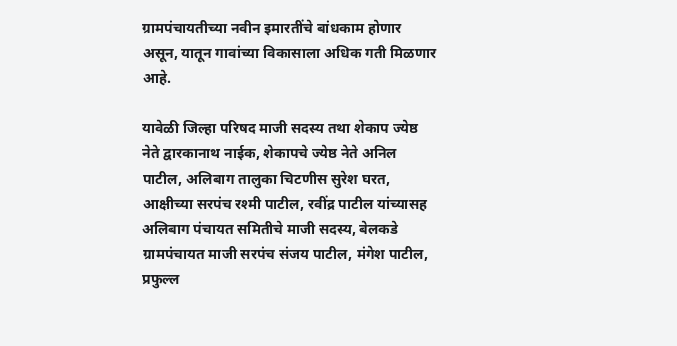ग्रामपंचायतीच्या नवीन इमारतींचे बांधकाम होणार असून, यातून गावांच्या विकासाला अधिक गती मिळणार आहे.

यावेळी जिल्हा परिषद माजी सदस्य तथा शेकाप ज्येष्ठ नेते द्वारकानाथ नाईक, शेकापचे ज्येष्ठ नेते अनिल पाटील, अलिबाग तालुका चिटणीस सुरेश घरत, आक्षीच्या सरपंच रश्मी पाटील, रवींद्र पाटील यांच्यासह अलिबाग पंचायत समितीचे माजी सदस्य, बेलकडे ग्रामपंचायत माजी सरपंच संजय पाटील, मंगेश पाटील, प्रफुल्ल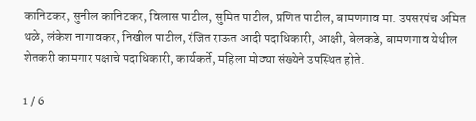कानिटकर, सुनील कानिटकर, विलास पाटील, सुमित पाटील, प्रणित पाटील, बामणगाव मा. उपसरपंच अमित थळे, लंकेश नागावकर, निखील पाटील, रंजित राऊत आदी पदाधिकारी, आक्षी, बेलकडे, बामणगाव येथील शेतकरी कामगार पक्षाचे पदाधिकारी, कार्यकर्ते, महिला मोठ्या संख्येने उपस्थित होते.

1 / 6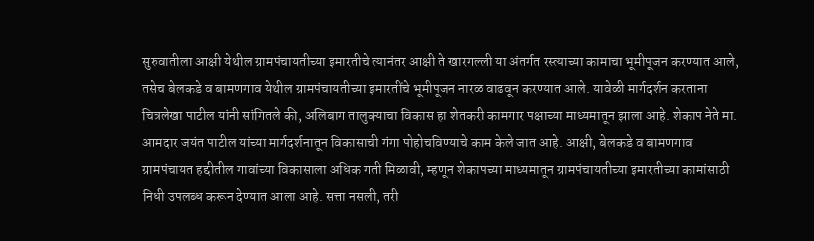सुरुवातीला आक्षी येथील ग्रामपंचायतीच्या इमारतीचे त्यानंतर आक्षी ते खारगल्ली या अंतर्गत रस्त्याच्या कामाचा भूमीपूजन करण्यात आले, तसेच बेलकडे व बामणगाव येथील ग्रामपंचायतीच्या इमारतींचे भूमीपूजन नारळ वाढवून करण्यात आले. यावेळी मार्गदर्शन करताना चित्रलेखा पाटील यांनी सांगितले की, अलिबाग तालुक्याचा विकास हा शेतकरी कामगार पक्षाच्या माध्यमातून झाला आहे. शेकाप नेते मा. आमदार जयंत पाटील यांच्या मार्गदर्शनातून विकासाची गंगा पोहोचविण्याचे काम केले जात आहे. आक्षी, बेलकडे व बामणगाव ग्रामपंचायत हद्दीतील गावांच्या विकासाला अधिक गती मिळावी, म्हणून शेकापच्या माध्यमातून ग्रामपंचायतीच्या इमारतीच्या कामांसाठी निधी उपलब्ध करून देण्यात आला आहे. सत्ता नसली, तरी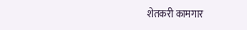शेतकरी कामगार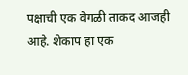पक्षाची एक वेगळी ताकद आजही आहे. शेकाप हा एक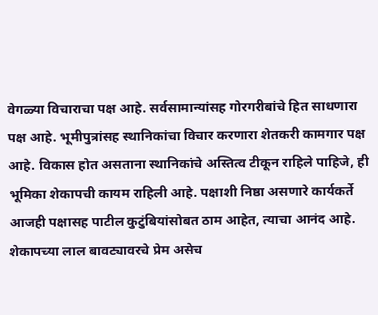वेगळ्या विचाराचा पक्ष आहे. सर्वसामान्यांसह गोरगरीबांचे हित साधणारा पक्ष आहे. भूमीपुत्रांसह स्थानिकांचा विचार करणारा शेतकरी कामगार पक्ष आहे. विकास होत असताना स्थानिकांचे अस्तित्व टीकून राहिले पाहिजे, ही भूमिका शेकापची कायम राहिली आहे. पक्षाशी निष्ठा असणारे कार्यकर्ते आजही पक्षासह पाटील कुटुंबियांसोबत ठाम आहेत, त्याचा आनंद आहे. शेकापच्या लाल बावट्यावरचे प्रेम असेच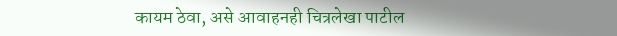कायम ठेवा, असे आवाहनही चित्रलेखा पाटील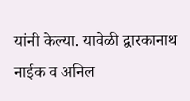यांनी केल्या. यावेळी द्वारकानाथ नाईक व अनिल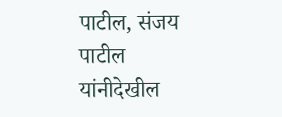पाटील, संजय पाटील यांनीदेखील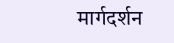मार्गदर्शन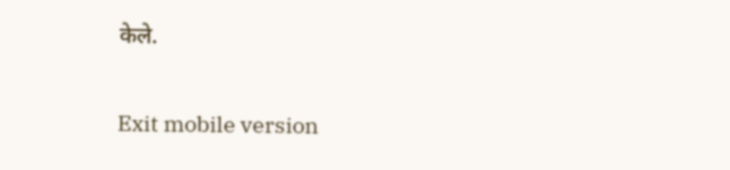केले.

Exit mobile version